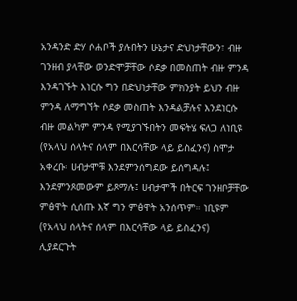አንዳንድ ድሃ ሶሐቦች ያሉበትን ሁኔታና ድህነታቸውን፣ ብዙ ገንዘብ ያላቸው ወንድሞቻቸው ሶደቃ በመስጠት ብዙ ምንዳ እንዳገኙት እነርሱ ግን በድህነታቸው ምክንያት ይህን ብዙ ምንዳ ለማግኘት ሶደቃ መስጠት እንዳልቻሉና እንደነርሱ ብዙ መልካም ምንዳ የሚያገኙበትን መፍትሄ ፍለጋ ለነቢዩ (የአላህ ሰላትና ሰላም በእርሳቸው ላይ ይስፈንና) ስሞታ አቀረቡ፡ ሀብታሞቹ እንደምንሰግደው ይሰግዳሉ፤ እንደምንጾመውም ይጾማሉ፤ ሀብታሞች በትርፍ ገንዘቦቻቸው ምፅዋት ሲሰጡ እኛ ግን ምፅዋት አንሰጥም። ነቢዩም (የአላህ ሰላትና ሰላም በእርሳቸው ላይ ይስፈንና) ሊያደርጉት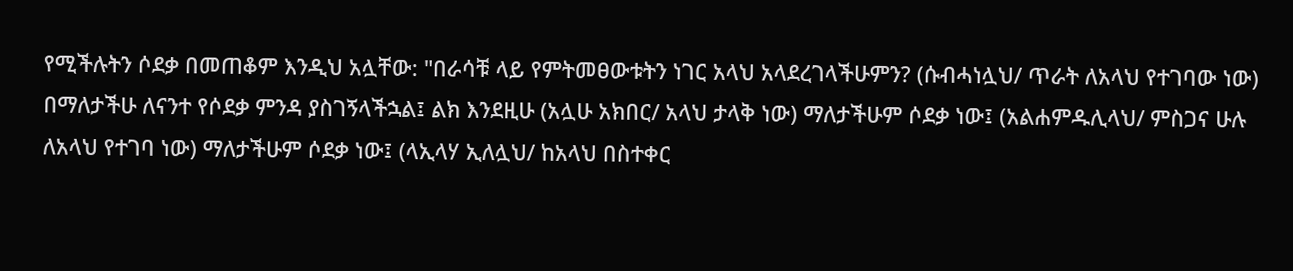የሚችሉትን ሶደቃ በመጠቆም እንዲህ አሏቸው: "በራሳቹ ላይ የምትመፀውቱትን ነገር አላህ አላደረገላችሁምን? (ሱብሓነሏህ/ ጥራት ለአላህ የተገባው ነው) በማለታችሁ ለናንተ የሶደቃ ምንዳ ያስገኝላችኋል፤ ልክ እንደዚሁ (አሏሁ አክበር/ አላህ ታላቅ ነው) ማለታችሁም ሶደቃ ነው፤ (አልሐምዱሊላህ/ ምስጋና ሁሉ ለአላህ የተገባ ነው) ማለታችሁም ሶደቃ ነው፤ (ላኢላሃ ኢለሏህ/ ከአላህ በስተቀር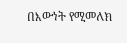በእውነት የሚመለክ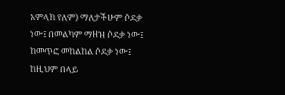አምላክ የለም) ማለታችሁም ሶደቃ ነው፤ በመልካም ማዘዝ ሶደቃ ነው፤ ከመጥፎ መከልከል ሶደቃ ነው፤ ከዚህም በላይ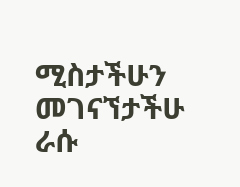ሚስታችሁን መገናኘታችሁ ራሱ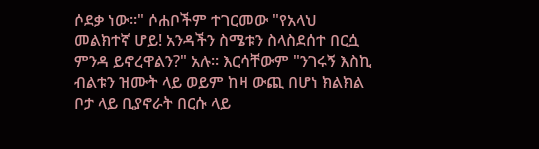ሶደቃ ነው።" ሶሐቦችም ተገርመው "የአላህ መልክተኛ ሆይ! አንዳችን ስሜቱን ስላስደሰተ በርሷ ምንዳ ይኖረዋልን?" አሉ። እርሳቸውም "ንገሩኝ እስኪ ብልቱን ዝሙት ላይ ወይም ከዛ ውጪ በሆነ ክልክል ቦታ ላይ ቢያኖራት በርሱ ላይ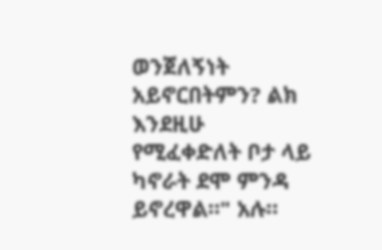ወንጀለኝነት አይኖርበትምን? ልክ እንደዚሁ የሚፈቀድለት ቦታ ላይ ካኖራት ደሞ ምንዳ ይኖረዋል።" አሉ።